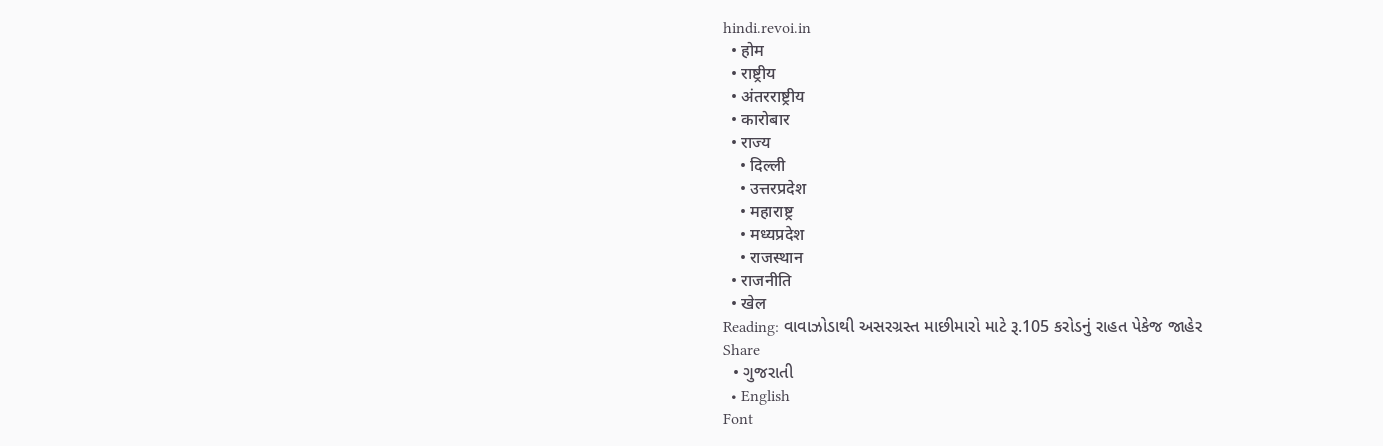hindi.revoi.in
  • होम
  • राष्ट्रीय
  • अंतरराष्ट्रीय
  • कारोबार
  • राज्य
    • दिल्ली
    • उत्तरप्रदेश
    • महाराष्ट्र
    • मध्यप्रदेश
    • राजस्थान
  • राजनीति
  • खेल
Reading: વાવાઝોડાથી અસરગ્રસ્ત માછીમારો માટે રૂ.105 કરોડનું રાહત પેકેજ જાહેર
Share
  • ગુજરાતી
  • English
Font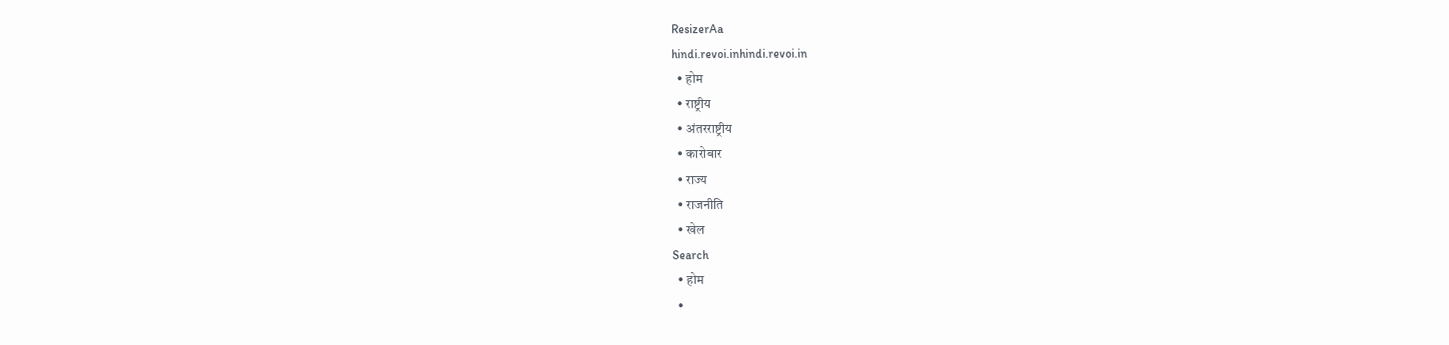ResizerAa
hindi.revoi.inhindi.revoi.in
  • होम
  • राष्ट्रीय
  • अंतरराष्ट्रीय
  • कारोबार
  • राज्य
  • राजनीति
  • खेल
Search
  • होम
  •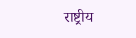राष्ट्रीय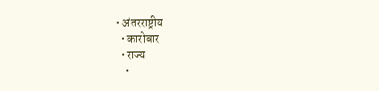• अंतरराष्ट्रीय
  • कारोबार
  • राज्य
    •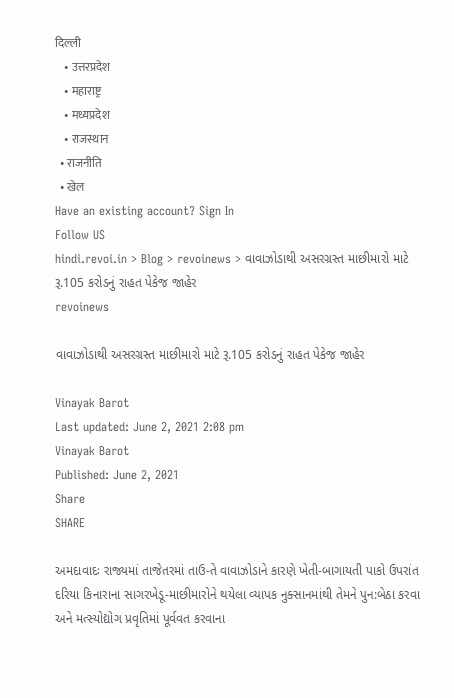दिल्ली
    • उत्तरप्रदेश
    • महाराष्ट्र
    • मध्यप्रदेश
    • राजस्थान
  • राजनीति
  • खेल
Have an existing account? Sign In
Follow US
hindi.revoi.in > Blog > revoinews > વાવાઝોડાથી અસરગ્રસ્ત માછીમારો માટે રૂ.105 કરોડનું રાહત પેકેજ જાહેર
revoinews

વાવાઝોડાથી અસરગ્રસ્ત માછીમારો માટે રૂ.105 કરોડનું રાહત પેકેજ જાહેર

Vinayak Barot
Last updated: June 2, 2021 2:08 pm
Vinayak Barot
Published: June 2, 2021
Share
SHARE

અમદાવાદઃ રાજ્યમાં તાજેતરમાં તાઉ-તે વાવાઝોડાને કારણે ખેતી-બાગાયતી પાકો ઉપરાંત દરિયા કિનારાના સાગરખેડૂ-માછીમારોને થયેલા વ્યાપક નુક્સાનમાંથી તેમને પુન:બેઠા કરવા અને મત્સ્યોદ્યોગ પ્રવૃતિમાં પૂર્વવત કરવાના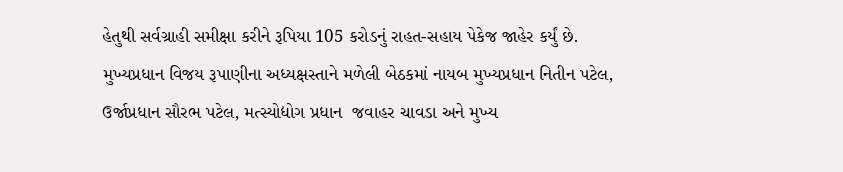હેતુથી સર્વગ્રાહી સમીક્ષા કરીને રૂપિયા 105 કરોડનું રાહત-સહાય પેકેજ જાહેર કર્યું છે. મુખ્યપ્રધાન વિજય રૂપાણીના અધ્યક્ષસ્તાને મળેલી બેઠકમાં નાયબ મુખ્યપ્રધાન નિતીન પટેલ, ઉર્જાપ્રધાન સૌરભ પટેલ, મત્સ્યોદ્યોગ પ્રધાન  જવાહર ચાવડા અને મુખ્ય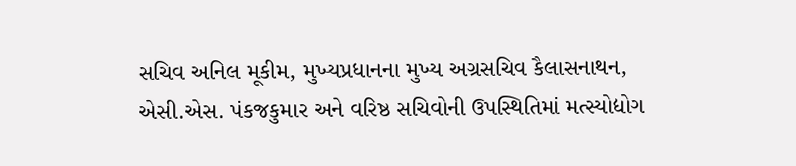સચિવ અનિલ મૂકીમ, મુખ્યપ્રધાનના મુખ્ય અગ્રસચિવ કૈલાસનાથન, એસી.એસ. પંકજકુમાર અને વરિષ્ઠ સચિવોની ઉપસ્થિતિમાં મત્સ્યોદ્યોગ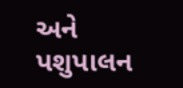અને પશુપાલન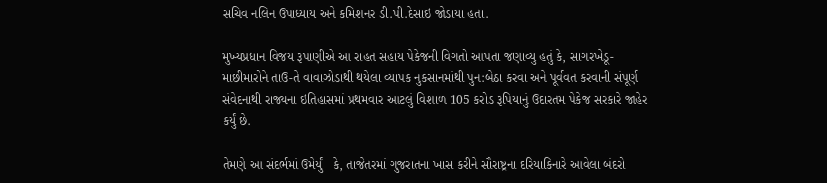સચિવ નલિન ઉપાધ્યાય અને કમિશનર ડી.પી.દેસાઇ જોડાયા હતા.

મુખ્યપ્રધાન વિજય રૂપાણીએ આ રાહત સહાય પેકેજની વિગતો આપતા જણાવ્યુ હતું કે, સાગરખેડૂ-માછીમારોને તાઉ-તે વાવાઝોડાથી થયેલા વ્યાપક નુકસાનમાંથી પુન:બેઠા કરવા અને પૂર્વવત કરવાની સંપૂર્ણ સંવેદનાથી રાજ્યના ઇતિહાસમાં પ્રથમવાર આટલું વિશાળ 105 કરોડ રૂપિયાનું ઉદારતમ પેકેજ સરકારે જાહેર કર્યું છે.

તેમણે આ સંદર્ભમાં ઉમેર્યું   કે, તાજેતરમાં ગુજરાતના ખાસ કરીને સૌરાષ્ટ્રના દરિયાકિનારે આવેલા બંદરો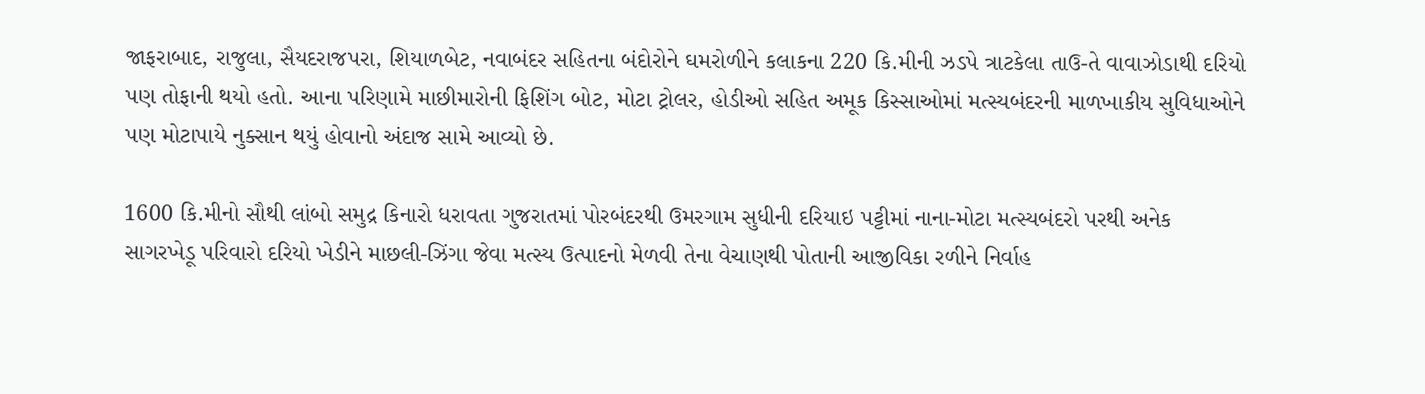જાફરાબાદ, રાજુલા, સૈયદરાજપરા, શિયાળબેટ, નવાબંદર સહિતના બંદોરોને ઘમરોળીને કલાકના 220 કિ.મીની ઝડપે ત્રાટકેલા તાઉ-તે વાવાઝોડાથી દરિયો પણ તોફાની થયો હતો. આના પરિણામે માછીમારોની ફિશિંગ બોટ, મોટા ટ્રોલર, હોડીઓ સહિત અમૂક કિસ્સાઓમાં મત્સ્યબંદરની માળખાકીય સુવિધાઓને પણ મોટાપાયે નુક્સાન થયું હોવાનો અંદાજ સામે આવ્યો છે.

1600 કિ.મીનો સૌથી લાંબો સમુદ્ર કિનારો ધરાવતા ગુજરાતમાં પોરબંદરથી ઉમરગામ સુધીની દરિયાઇ પટ્ટીમાં નાના-મોટા મત્સ્યબંદરો પરથી અનેક સાગરખેડૂ પરિવારો દરિયો ખેડીને માછલી-ઝિંગા જેવા મત્સ્ય ઉત્પાદનો મેળવી તેના વેચાણથી પોતાની આજીવિકા રળીને નિર્વાહ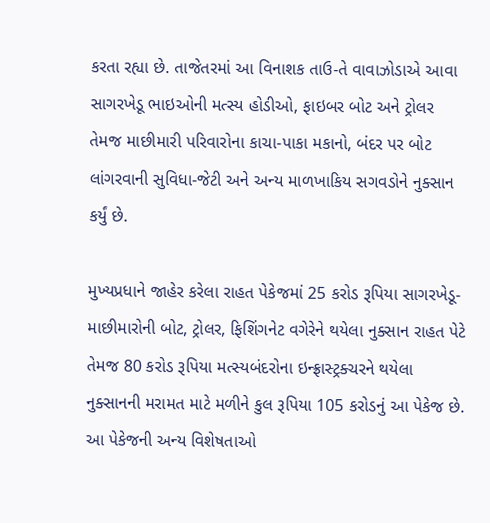કરતા રહ્યા છે. તાજેતરમાં આ વિનાશક તાઉ-તે વાવાઝોડાએ આવા સાગરખેડૂ ભાઇઓની મત્સ્ય હોડીઓ, ફાઇબર બોટ અને ટ્રોલર તેમજ માછીમારી પરિવારોના કાચા-પાકા મકાનો, બંદર પર બોટ લાંગરવાની સુવિધા-જેટી અને અન્ય માળખાકિય સગવડોને નુક્સાન કર્યું છે.

મુખ્યપ્રધાને જાહેર કરેલા રાહત પેકેજમાં 25 કરોડ રૂપિયા સાગરખેડૂ-માછીમારોની બોટ, ટ્રોલર, ફિશિંગનેટ વગેરેને થયેલા નુક્સાન રાહત પેટે તેમજ 80 કરોડ રૂપિયા મત્સ્યબંદરોના ઇન્ફ્રાસ્ટ્રક્ચરને થયેલા નુક્સાનની મરામત માટે મળીને કુલ રૂપિયા 105 કરોડનું આ પેકેજ છે. આ પેકેજની અન્ય વિશેષતાઓ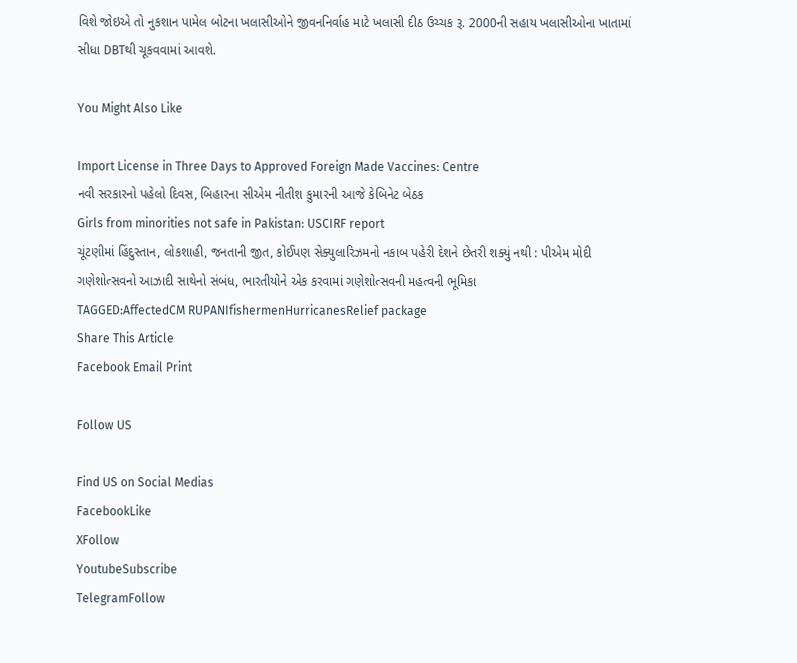વિશે જોઇએ તો નુકશાન પામેલ બોટના ખલાસીઓને જીવનનિર્વાહ માટે ખલાસી દીઠ ઉચ્ચક રૂ. 2000ની સહાય ખલાસીઓના ખાતામાં સીધા DBTથી ચૂકવવામાં આવશે.

You Might Also Like

Import License in Three Days to Approved Foreign Made Vaccines: Centre
નવી સરકારનો પહેલો દિવસ, બિહારના સીએમ નીતીશ કુમારની આજે કેબિનેટ બેઠક
Girls from minorities not safe in Pakistan: USCIRF report
ચૂંટણીમાં હિંદુસ્તાન, લોકશાહી, જનતાની જીત, કોઈપણ સેક્યુલારિઝમનો નકાબ પહેરી દેશને છેતરી શક્યું નથી : પીએમ મોદી
ગણેશોત્સવનો આઝાદી સાથેનો સંબંધ, ભારતીયોને એક કરવામાં ગણેશોત્સવની મહત્વની ભૂમિકા
TAGGED:AffectedCM RUPANIfishermenHurricanesRelief package
Share This Article
Facebook Email Print

Follow US

Find US on Social Medias
FacebookLike
XFollow
YoutubeSubscribe
TelegramFollow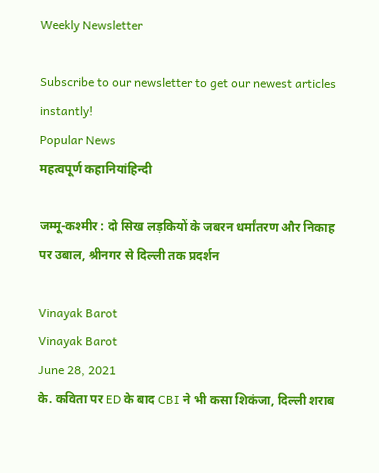Weekly Newsletter

Subscribe to our newsletter to get our newest articles instantly!
Popular News
महत्वपूर्ण कहानियांहिन्दी

जम्मू-कश्मीर : दो सिख लड़कियों के जबरन धर्मांतरण और निकाह पर उबाल, श्रीनगर से दिल्ली तक प्रदर्शन

Vinayak Barot
Vinayak Barot
June 28, 2021
के. कविता पर ED के बाद CBI ने भी कसा शिकंजा, दिल्ली शराब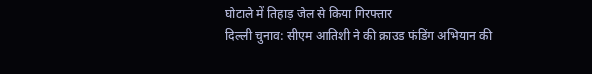घोटाले में तिहाड़ जेल से किया गिरफ्तार
दिल्ली चुनाव: सीएम आतिशी ने की क्राउड फंडिंग अभियान की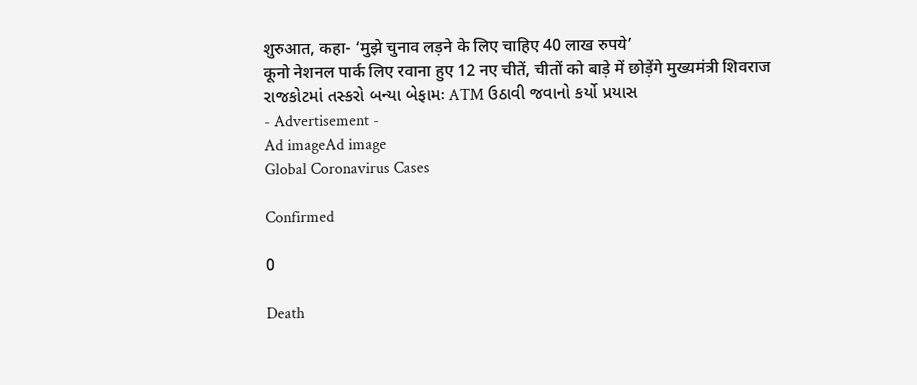शुरुआत, कहा- ‘मुझे चुनाव लड़ने के लिए चाहिए 40 लाख रुपये’
कूनो नेशनल पार्क लिए रवाना हुए 12 नए चीतें, चीतों को बाड़े में छोड़ेंगे मुख्यमंत्री शिवराज
રાજકોટમાં તસ્કરો બન્યા બેફામઃ ATM ઉઠાવી જવાનો કર્યો પ્રયાસ
- Advertisement -
Ad imageAd image
Global Coronavirus Cases

Confirmed

0

Death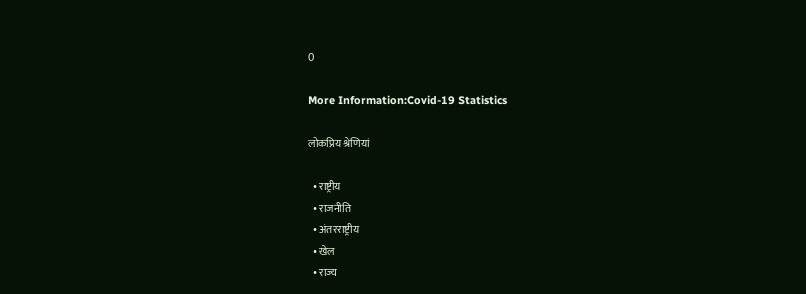0

More Information:Covid-19 Statistics

लोकप्रिय श्रेणियां

  • राष्ट्रीय
  • राजनीति
  • अंतरराष्ट्रीय
  • खेल
  • राज्य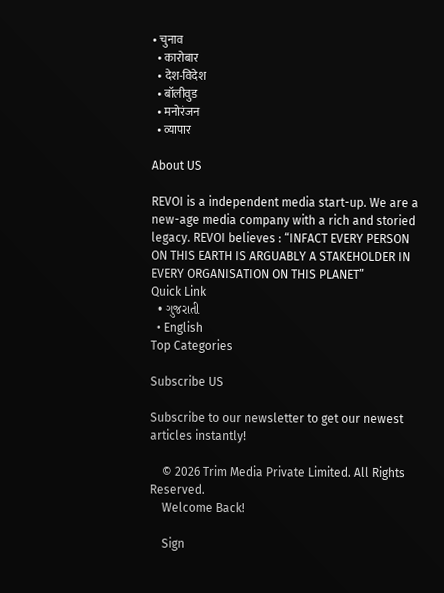• चुनाव
  • कारोबार
  • देश-विदेश
  • बॉलीवुड
  • मनोरंजन
  • व्यापार

About US

REVOI is a independent media start-up. We are a new-age media company with a rich and storied legacy. REVOI believes : “INFACT EVERY PERSON ON THIS EARTH IS ARGUABLY A STAKEHOLDER IN EVERY ORGANISATION ON THIS PLANET”
Quick Link
  • ગુજરાતી
  • English
Top Categories

Subscribe US

Subscribe to our newsletter to get our newest articles instantly!

    © 2026 Trim Media Private Limited. All Rights Reserved.
    Welcome Back!

    Sign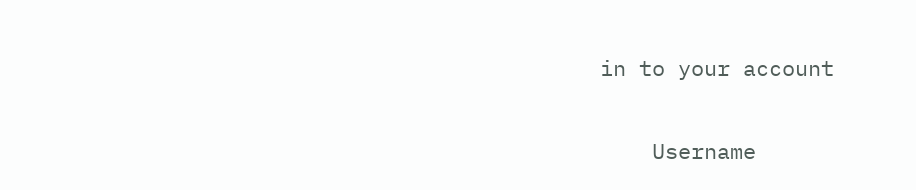in to your account

    Username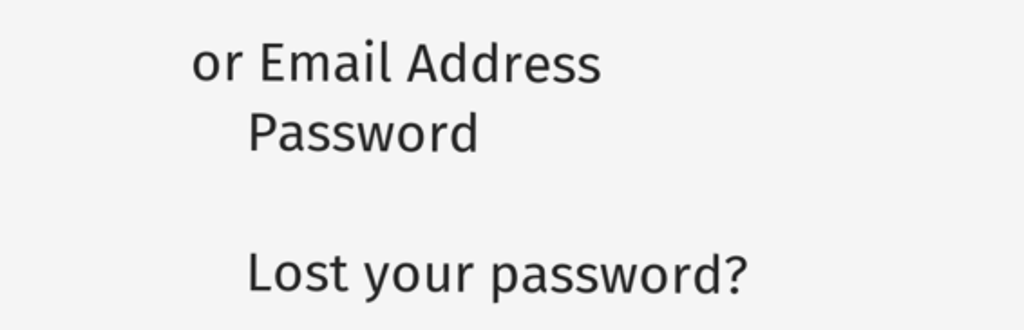or Email Address
    Password

    Lost your password?